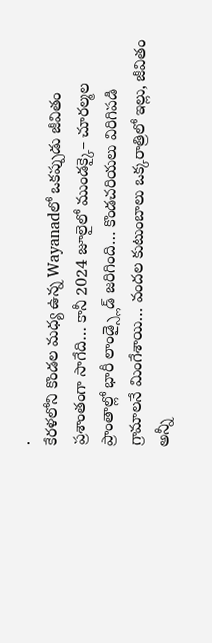.
కేరళలోని కొండల మధ్య ఉన్న Wayanadలో ఒకప్పుడు జీవితం ప్రశాంతంగా సాగేది… కానీ 2024 జూలైలో ముండక్కై– చూరల్మల ప్రాంతాల్లో భారీ లాండ్స్లైడ్ జరిగింది… కొండచరియలు విరిగిపడి గ్రామాలనే మింగేశాయి… వందల కుటుంబాలు ఒక్కరాత్రిలో ఇల్లు, జీవితం అన్నీ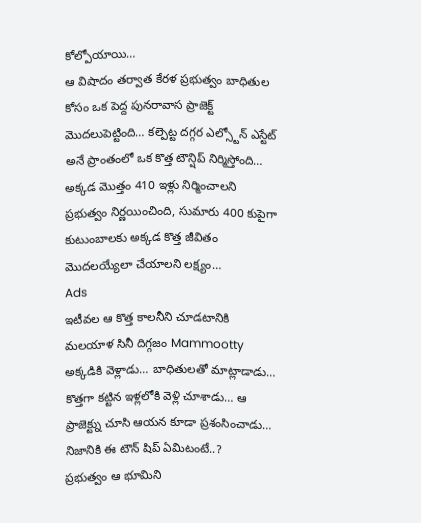కోల్పోయాయి…
ఆ విషాదం తర్వాత కేరళ ప్రభుత్వం బాధితుల కోసం ఒక పెద్ద పునరావాస ప్రాజెక్ట్ మొదలుపెట్టింది… కల్పెట్ట దగ్గర ఎల్స్టోన్ ఎస్టేట్ అనే ప్రాంతంలో ఒక కొత్త టౌన్షిప్ నిర్మిస్తోంది… అక్కడ మొత్తం 410 ఇళ్లు నిర్మించాలని ప్రభుత్వం నిర్ణయించింది, సుమారు 400 కుపైగా కుటుంబాలకు అక్కడ కొత్త జీవితం మొదలయ్యేలా చేయాలని లక్ష్యం…
Ads
ఇటీవల ఆ కొత్త కాలనీని చూడటానికి మలయాళ సినీ దిగ్గజం Mammootty అక్కడికి వెళ్లాడు… బాధితులతో మాట్లాడాడు… కొత్తగా కట్టిన ఇళ్లలోకి వెళ్లి చూశాడు… ఆ ప్రాజెక్ట్ను చూసి ఆయన కూడా ప్రశంసించాడు… నిజానికి ఈ టౌన్ షిప్ ఏమిటంటే..?
ప్రభుత్వం ఆ భూమిని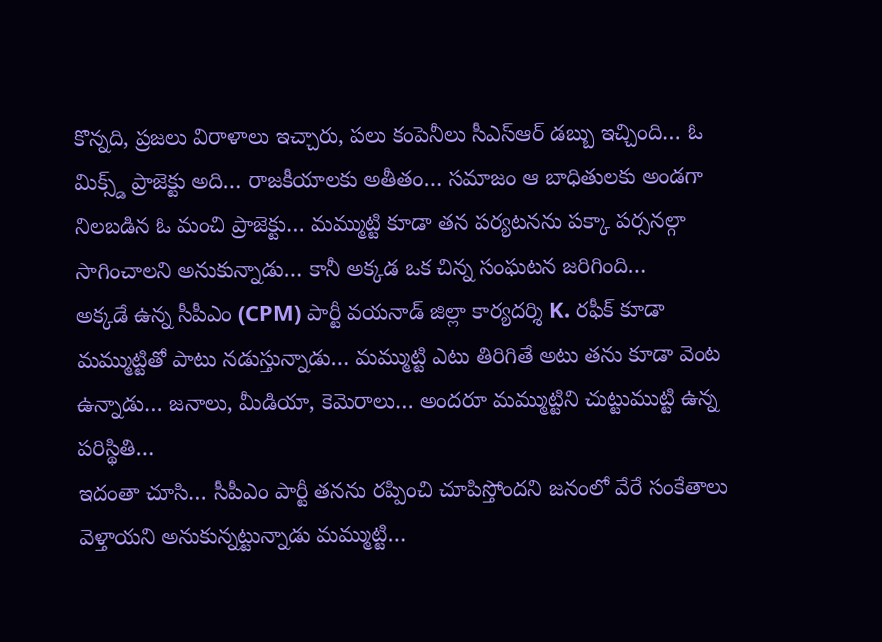కొన్నది, ప్రజలు విరాళాలు ఇచ్చారు, పలు కంపెనీలు సీఎస్ఆర్ డబ్బు ఇచ్చింది… ఓ మిక్స్డ్ ప్రాజెక్టు అది… రాజకీయాలకు అతీతం… సమాజం ఆ బాధితులకు అండగా నిలబడిన ఓ మంచి ప్రాజెక్టు… మమ్ముట్టి కూడా తన పర్యటనను పక్కా పర్సనల్గా సాగించాలని అనుకున్నాడు… కానీ అక్కడ ఒక చిన్న సంఘటన జరిగింది…
అక్కడే ఉన్న సీపీఎం (CPM) పార్టీ వయనాడ్ జిల్లా కార్యదర్శి K. రఫీక్ కూడా మమ్ముట్టితో పాటు నడుస్తున్నాడు… మమ్ముట్టి ఎటు తిరిగితే అటు తను కూడా వెంట ఉన్నాడు… జనాలు, మీడియా, కెమెరాలు… అందరూ మమ్ముట్టిని చుట్టుముట్టి ఉన్న పరిస్థితి…
ఇదంతా చూసి… సీపీఎం పార్టీ తనను రప్పించి చూపిస్తోందని జనంలో వేరే సంకేతాలు వెళ్తాయని అనుకున్నట్టున్నాడు మమ్ముట్టి…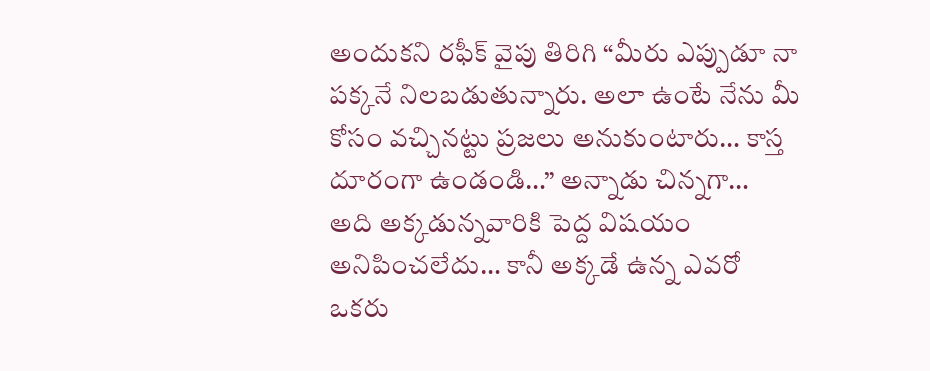అందుకని రఫీక్ వైపు తిరిగి “మీరు ఎప్పుడూ నా పక్కనే నిలబడుతున్నారు. అలా ఉంటే నేను మీ కోసం వచ్చినట్టు ప్రజలు అనుకుంటారు… కాస్త దూరంగా ఉండండి…” అన్నాడు చిన్నగా…
అది అక్కడున్నవారికి పెద్ద విషయం అనిపించలేదు… కానీ అక్కడే ఉన్న ఎవరో ఒకరు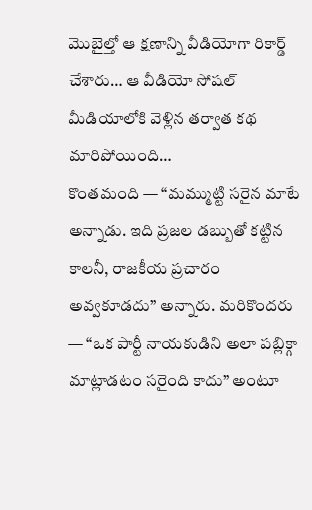మొబైల్తో ఆ క్షణాన్ని వీడియోగా రికార్డ్ చేశారు… ఆ వీడియో సోషల్ మీడియాలోకి వెళ్లిన తర్వాత కథ మారిపోయింది…
కొంతమంది — “మమ్ముట్టి సరైన మాటే అన్నాడు. ఇది ప్రజల డబ్బుతో కట్టిన కాలనీ, రాజకీయ ప్రచారం అవ్వకూడదు” అన్నారు. మరికొందరు — “ఒక పార్టీ నాయకుడిని అలా పబ్లిక్గా మాట్లాడటం సరైంది కాదు” అంటూ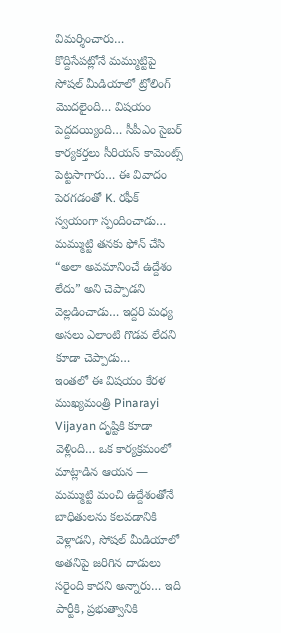విమర్శించారు…
కొద్దిసేపట్లోనే మమ్ముట్టిపై సోషల్ మీడియాలో ట్రోలింగ్ మొదలైంది… విషయం పెద్దదయ్యింది… సీపీఎం సైబర్ కార్యకర్తలు సీరియస్ కామెంట్స్ పెట్టసాగారు… ఈ వివాదం పెరగడంతో K. రఫీక్ స్వయంగా స్పందించాడు… మమ్ముట్టి తనకు ఫోన్ చేసి “అలా అవమానించే ఉద్దేశం లేదు” అని చెప్పాడని వెల్లడించాడు… ఇద్దరి మధ్య అసలు ఎలాంటి గొడవ లేదని కూడా చెప్పాడు…
ఇంతలో ఈ విషయం కేరళ ముఖ్యమంత్రి Pinarayi Vijayan దృష్టికి కూడా వెళ్లింది… ఒక కార్యక్రమంలో మాట్లాడిన ఆయన — మమ్ముట్టి మంచి ఉద్దేశంతోనే బాధితులను కలవడానికి వెళ్లాడని, సోషల్ మీడియాలో అతనిపై జరిగిన దాడులు సరైంది కాదని అన్నారు… ఇది పార్టీకి, ప్రభుత్వానికి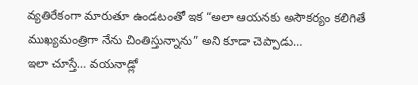వ్యతిరేకంగా మారుతూ ఉండటంతో ఇక “అలా ఆయనకు అసౌకర్యం కలిగితే ముఖ్యమంత్రిగా నేను చింతిస్తున్నాను” అని కూడా చెప్పాడు…
ఇలా చూస్తే… వయనాడ్లో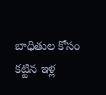బాధితుల కోసం కట్టిన ఇళ్ల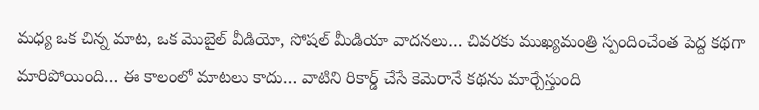మధ్య ఒక చిన్న మాట, ఒక మొబైల్ వీడియో, సోషల్ మీడియా వాదనలు… చివరకు ముఖ్యమంత్రి స్పందించేంత పెద్ద కథగా మారిపోయింది… ఈ కాలంలో మాటలు కాదు… వాటిని రికార్డ్ చేసే కెమెరానే కథను మార్చేస్తుంది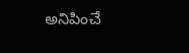అనిపించే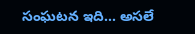సంఘటన ఇది… అసలే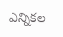ఎన్నికల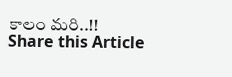కాలం మరి..!!
Share this Article